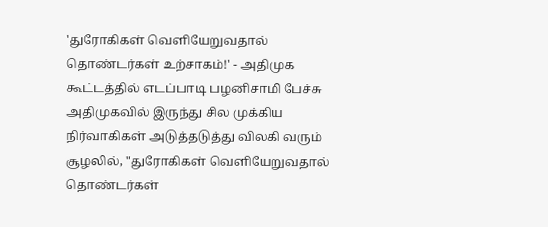'துரோகிகள் வெளியேறுவதால் தொண்டர்கள் உற்சாகம்!' - அதிமுக கூட்டத்தில் எடப்பாடி பழனிசாமி பேச்சு
அதிமுகவில் இருந்து சில முக்கிய நிர்வாகிகள் அடுத்தடுத்து விலகி வரும் சூழலில், "துரோகிகள் வெளியேறுவதால் தொண்டர்கள்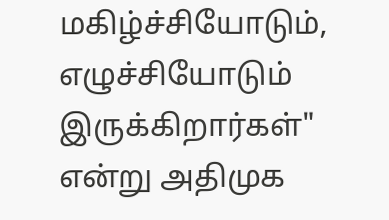மகிழ்ச்சியோடும், எழுச்சியோடும் இருக்கிறார்கள்" என்று அதிமுக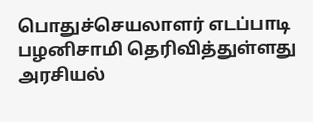பொதுச்செயலாளர் எடப்பாடி பழனிசாமி தெரிவித்துள்ளது அரசியல்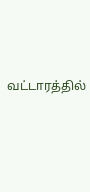வட்டாரத்தில்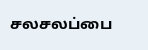சலசலப்பை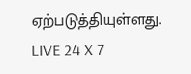ஏற்படுத்தியுள்ளது.
LIVE 24 X 7